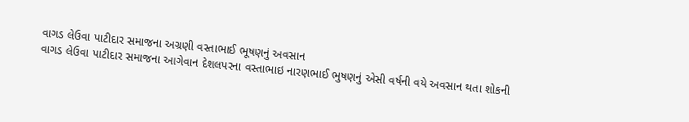વાગડ લેઉવા પાટીદાર સમાજના અગ્રણી વસ્તાભાઈ ભૂષણનું અવસાન
વાગડ લેઉવા પાટીદાર સમાજના આગેવાન દેશલપરના વસ્તાભાઇ નારણભાઈ ભુષણનું એસી વર્ષની વયે અવસાન થતા શોકની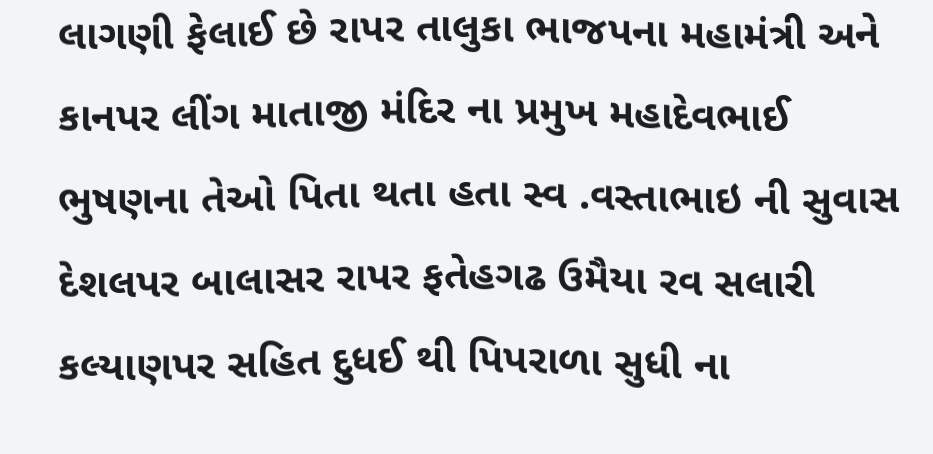લાગણી ફેલાઈ છે રાપર તાલુકા ભાજપના મહામંત્રી અને કાનપર લીંગ માતાજી મંદિર ના પ્રમુખ મહાદેવભાઈ ભુષણના તેઓ પિતા થતા હતા સ્વ .વસ્તાભાઇ ની સુવાસ દેશલપર બાલાસર રાપર ફતેહગઢ ઉમૈયા રવ સલારી કલ્યાણપર સહિત દુધઈ થી પિપરાળા સુધી ના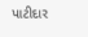પાટીદાર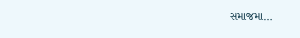સમાજમા…